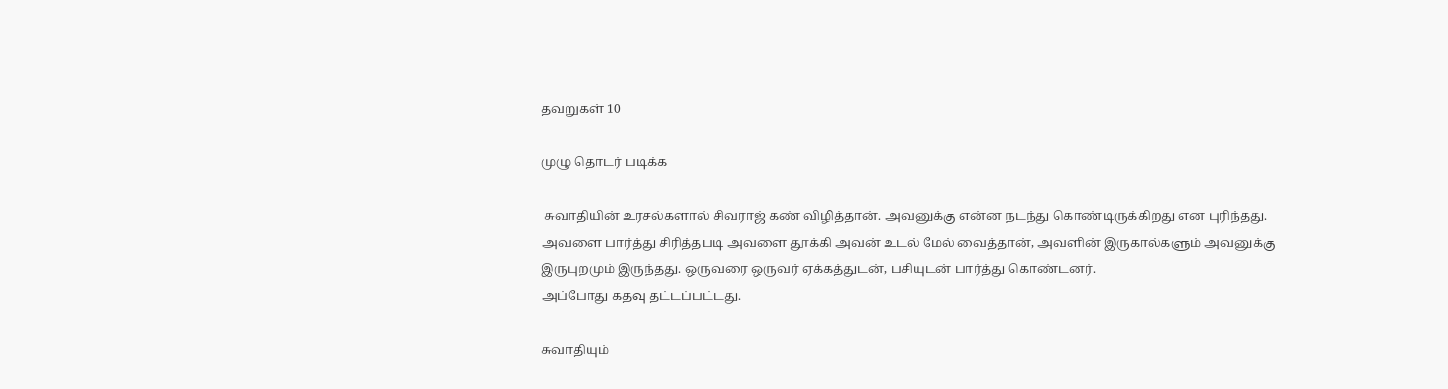தவறுகள் 10

முழு தொடர் படிக்க

 சுவாதியின் உரசல்களால் சிவராஜ் கண் விழித்தான். அவனுக்கு என்ன நடந்து கொண்டிருக்கிறது என புரிந்தது. அவளை பார்த்து சிரித்தபடி அவளை தூக்கி அவன் உடல் மேல் வைத்தான், அவளின் இருகால்களும் அவனுக்கு இருபுறமும் இருந்தது. ஒருவரை ஒருவர் ஏக்கத்துடன், பசியுடன் பார்த்து கொண்டனர்.
அப்போது கதவு தட்டப்பட்டது.

சுவாதியும்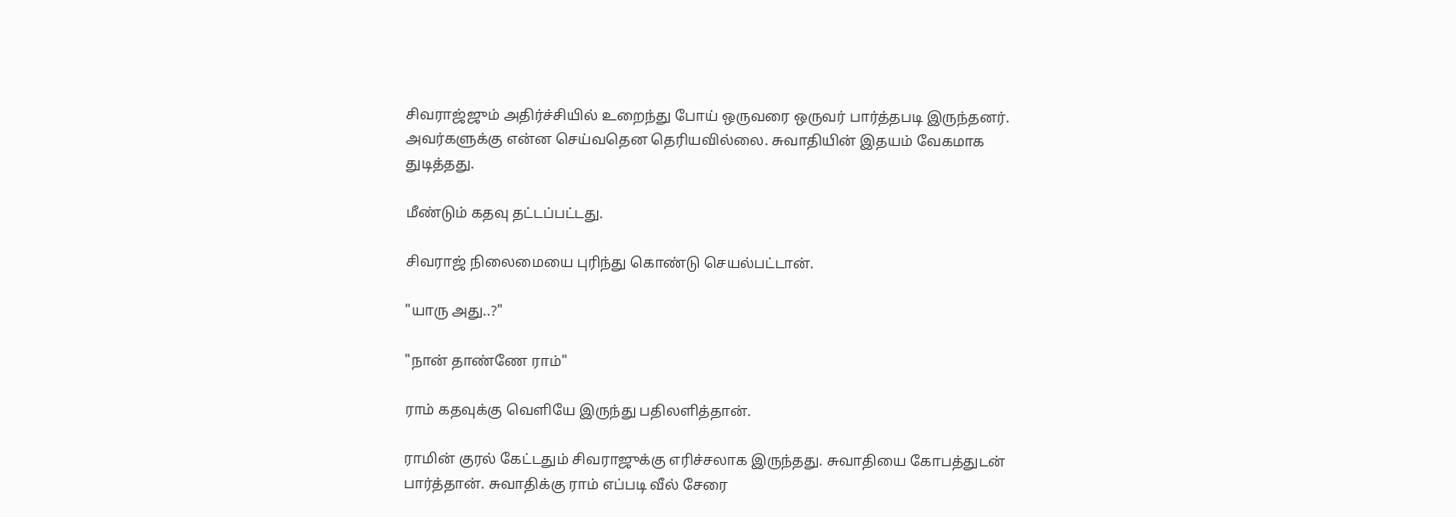சிவராஜ்ஜும் அதிர்ச்சியில் உறைந்து போய் ஒருவரை ஒருவர் பார்த்தபடி இருந்தனர். அவர்களுக்கு என்ன செய்வதென தெரியவில்லை. சுவாதியின் இதயம் வேகமாக துடித்தது.

மீண்டும் கதவு தட்டப்பட்டது.

சிவராஜ் நிலைமையை புரிந்து கொண்டு செயல்பட்டான்.

"யாரு அது..?"

"நான் தாண்ணே ராம்"

ராம் கதவுக்கு வெளியே இருந்து பதிலளித்தான்.

ராமின் குரல் கேட்டதும் சிவராஜுக்கு எரிச்சலாக இருந்தது. சுவாதியை கோபத்துடன் பார்த்தான். சுவாதிக்கு ராம் எப்படி வீல் சேரை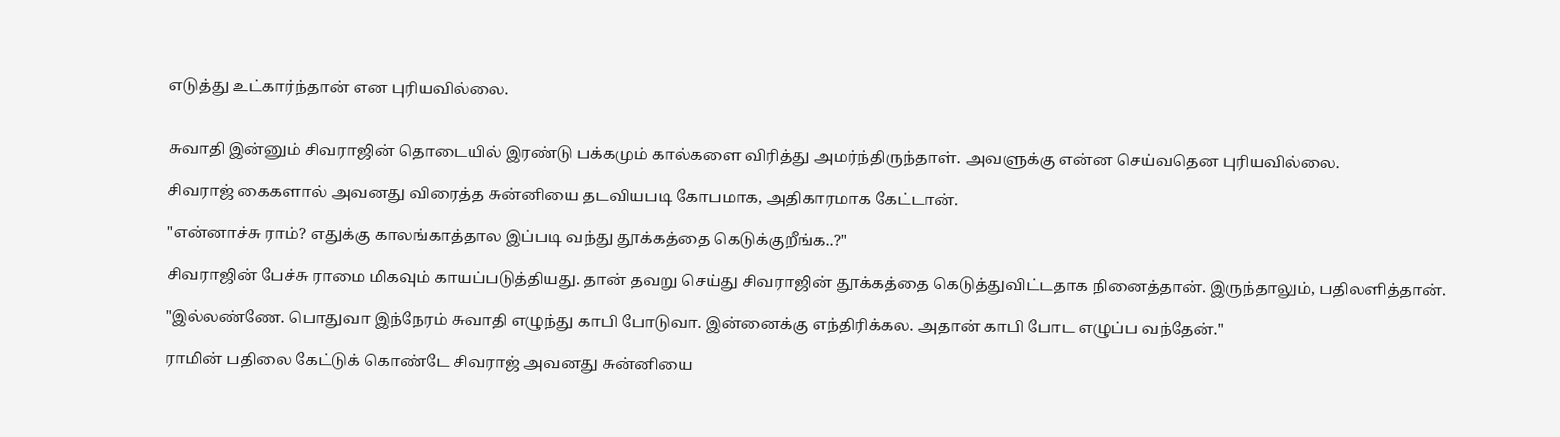எடுத்து உட்கார்ந்தான் என புரியவில்லை.


சுவாதி இன்னும் சிவராஜின் தொடையில் இரண்டு பக்கமும் கால்களை விரித்து அமர்ந்திருந்தாள். அவளுக்கு என்ன செய்வதென புரியவில்லை.

சிவராஜ் கைகளால் அவனது விரைத்த சுன்னியை தடவியபடி கோபமாக, அதிகாரமாக கேட்டான்.

"என்னாச்சு ராம்? எதுக்கு காலங்காத்தால இப்படி வந்து தூக்கத்தை கெடுக்குறீங்க..?"

சிவராஜின் பேச்சு ராமை மிகவும் காயப்படுத்தியது. தான் தவறு செய்து சிவராஜின் தூக்கத்தை கெடுத்துவிட்டதாக நினைத்தான். இருந்தாலும், பதிலளித்தான்.

"இல்லண்ணே. பொதுவா இந்நேரம் சுவாதி எழுந்து காபி போடுவா. இன்னைக்கு எந்திரிக்கல. அதான் காபி போட எழுப்ப வந்தேன்."

ராமின் பதிலை கேட்டுக் கொண்டே சிவராஜ் அவனது சுன்னியை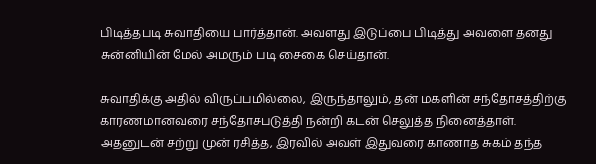பிடித்தபடி சுவாதியை பார்த்தான். அவளது இடுப்பை பிடித்து அவளை தனது சுன்னியின் மேல் அமரும் படி சைகை செய்தான்.

சுவாதிக்கு அதில் விருப்பமில்லை, இருந்தாலும், தன் மகளின் சந்தோசத்திற்கு காரணமானவரை சந்தோசபடுத்தி நன்றி கடன் செலுத்த நினைத்தாள். அதனுடன் சற்று முன் ரசித்த, இரவில் அவள் இதுவரை காணாத சுகம் தந்த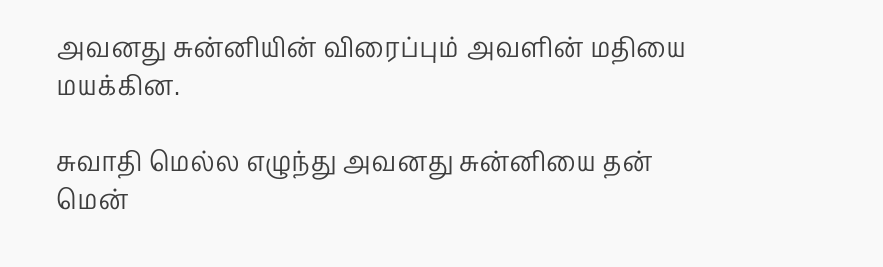அவனது சுன்னியின் விரைப்பும் அவளின் மதியை மயக்கின.

சுவாதி மெல்ல எழுந்து அவனது சுன்னியை தன் மென்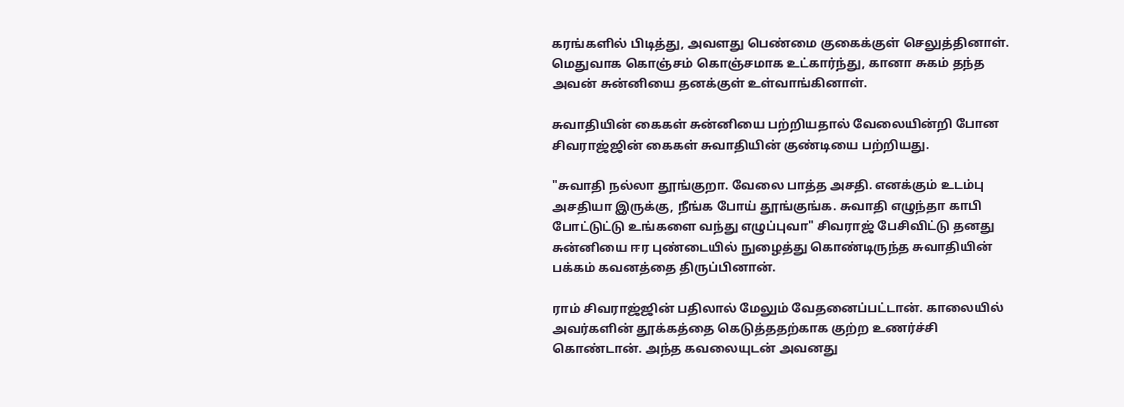கரங்களில் பிடித்து, அவளது பெண்மை குகைக்குள் செலுத்தினாள். மெதுவாக கொஞ்சம் கொஞ்சமாக உட்கார்ந்து, கானா சுகம் தந்த அவன் சுன்னியை தனக்குள் உள்வாங்கினாள்.

சுவாதியின் கைகள் சுன்னியை பற்றியதால் வேலையின்றி போன சிவராஜ்ஜின் கைகள் சுவாதியின் குண்டியை பற்றியது.

"சுவாதி நல்லா தூங்குறா. வேலை பாத்த அசதி. எனக்கும் உடம்பு அசதியா இருக்கு, நீங்க போய் தூங்குங்க. சுவாதி எழுந்தா காபி போட்டுட்டு உங்களை வந்து எழுப்புவா" சிவராஜ் பேசிவிட்டு தனது சுன்னியை ஈர புண்டையில் நுழைத்து கொண்டிருந்த சுவாதியின் பக்கம் கவனத்தை திருப்பினான்.

ராம் சிவராஜ்ஜின் பதிலால் மேலும் வேதனைப்பட்டான். காலையில் அவர்களின் தூக்கத்தை கெடுத்ததற்காக குற்ற உணர்ச்சி கொண்டான். அந்த கவலையுடன் அவனது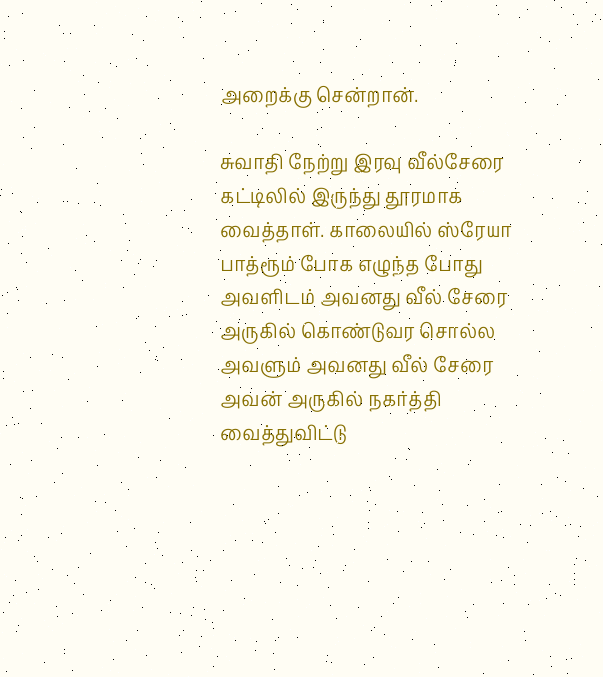அறைக்கு சென்றான்.

சுவாதி நேற்று இரவு வீல்சேரை கட்டிலில் இருந்து தூரமாக வைத்தாள். காலையில் ஸ்ரேயா பாத்ரூம் போக எழுந்த போது அவளிடம் அவனது வீல் சேரை அருகில் கொண்டுவர சொல்ல அவளும் அவனது வீல் சேரை அவன் அருகில் நகர்த்தி வைத்துவிட்டு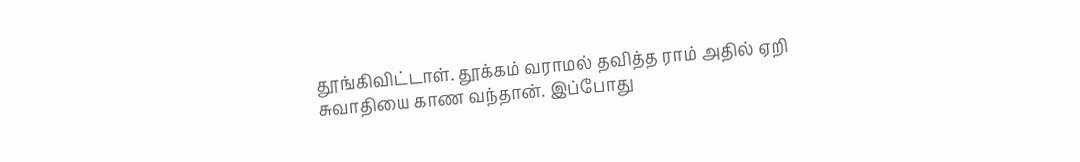தூங்கிவிட்டாள். தூக்கம் வராமல் தவித்த ராம் அதில் ஏறி சுவாதியை காண வந்தான். இப்போது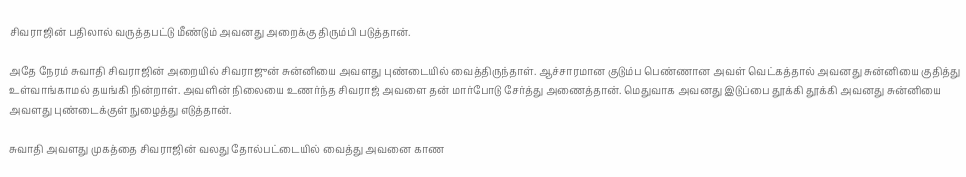சிவராஜின் பதிலால் வருத்தபட்டு மீண்டும் அவனது அறைக்கு திரும்பி படுத்தான்.

அதே நேரம் சுவாதி சிவராஜின் அறையில் சிவராஜுன் சுன்னியை அவளது புண்டையில் வைத்திருந்தாள். ஆச்சாரமான குடும்ப பெண்ணான அவள் வெட்கத்தால் அவனது சுன்னியை குதித்து உள்வாங்காமல் தயங்கி நின்றாள். அவளின் நிலையை உணர்ந்த சிவராஜ் அவளை தன் மார்போடு சேர்த்து அணைத்தான். மெதுவாக அவனது இடுப்பை தூக்கி தூக்கி அவனது சுன்னியை அவளது புண்டைக்குள் நுழைத்து எடுத்தான்.

சுவாதி அவளது முகத்தை சிவராஜின் வலது தோல்பட்டையில் வைத்து அவனை காண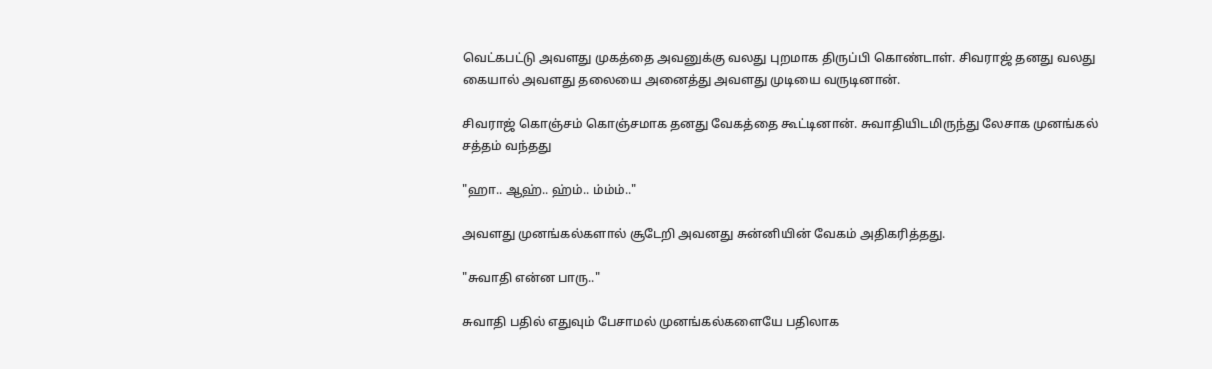வெட்கபட்டு அவளது முகத்தை அவனுக்கு வலது புறமாக திருப்பி கொண்டாள். சிவராஜ் தனது வலது கையால் அவளது தலையை அனைத்து அவளது முடியை வருடினான்.

சிவராஜ் கொஞ்சம் கொஞ்சமாக தனது வேகத்தை கூட்டினான். சுவாதியிடமிருந்து லேசாக முனங்கல் சத்தம் வந்தது

"ஹா.. ஆஹ்.. ஹ்ம்.. ம்ம்ம்.."

அவளது முனங்கல்களால் சூடேறி அவனது சுன்னியின் வேகம் அதிகரித்தது.

"சுவாதி என்ன பாரு.."

சுவாதி பதில் எதுவும் பேசாமல் முனங்கல்களையே பதிலாக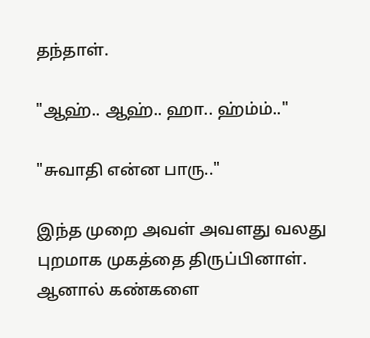தந்தாள்.

"ஆஹ்.. ஆஹ்.. ஹா.. ஹ்ம்ம்.."

"சுவாதி என்ன பாரு.."

இந்த முறை அவள் அவளது வலது புறமாக முகத்தை திருப்பினாள். ஆனால் கண்களை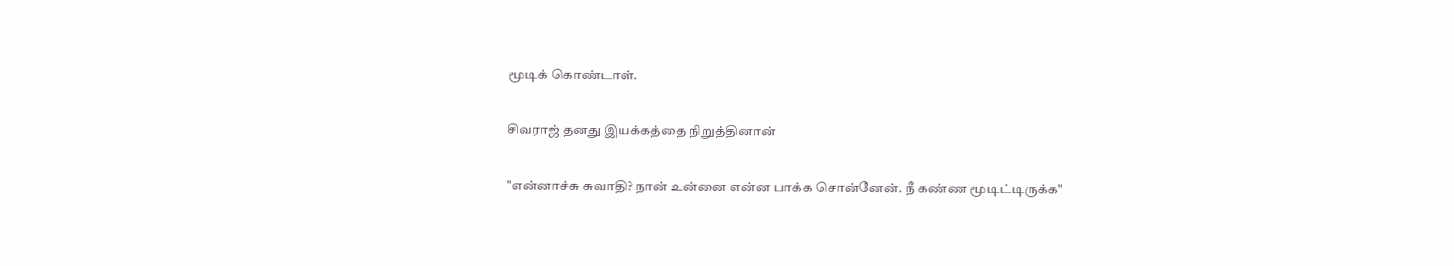மூடிக் கொண்டாள்.

சிவராஜ் தனது இயக்கத்தை நிறுத்தினான்

"என்னாச்சு சுவாதி? நான் உன்னை என்ன பாக்க சொன்னேன். நீ கண்ண மூடிட்டிருக்க"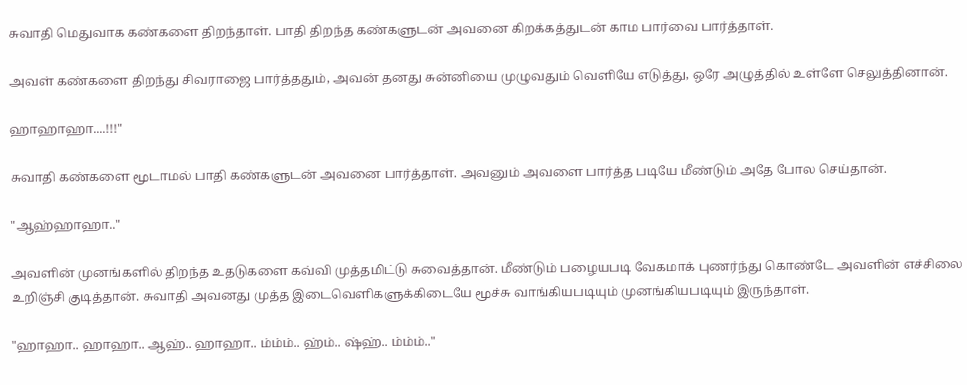சுவாதி மெதுவாக கண்களை திறந்தாள். பாதி திறந்த கண்களுடன் அவனை கிறக்கத்துடன் காம பார்வை பார்த்தாள்.

அவள் கண்களை திறந்து சிவராஜை பார்த்ததும், அவன் தனது சுன்னியை முழுவதும் வெளியே எடுத்து, ஒரே அழுத்தில் உள்ளே செலுத்தினான்.

ஹாஹாஹா....!!!"

சுவாதி கண்களை மூடாமல் பாதி கண்களுடன் அவனை பார்த்தாள். அவனும் அவளை பார்த்த படியே மீண்டும் அதே போல செய்தான்.

"ஆஹ்ஹாஹா.."

அவளின் முனங்களில் திறந்த உதடுகளை கவ்வி முத்தமிட்டு சுவைத்தான். மீண்டும் பழையபடி வேகமாக் புணர்ந்து கொண்டே அவளின் எச்சிலை உறிஞ்சி குடித்தான். சுவாதி அவனது முத்த இடைவெளிகளுக்கிடையே மூச்சு வாங்கியபடியும் முனங்கியபடியும் இருந்தாள்.

"ஹாஹா.. ஹாஹா.. ஆஹ்.. ஹாஹா.. ம்ம்ம்.. ஹ்ம்.. ஷ்ஹ்.. ம்ம்ம்.."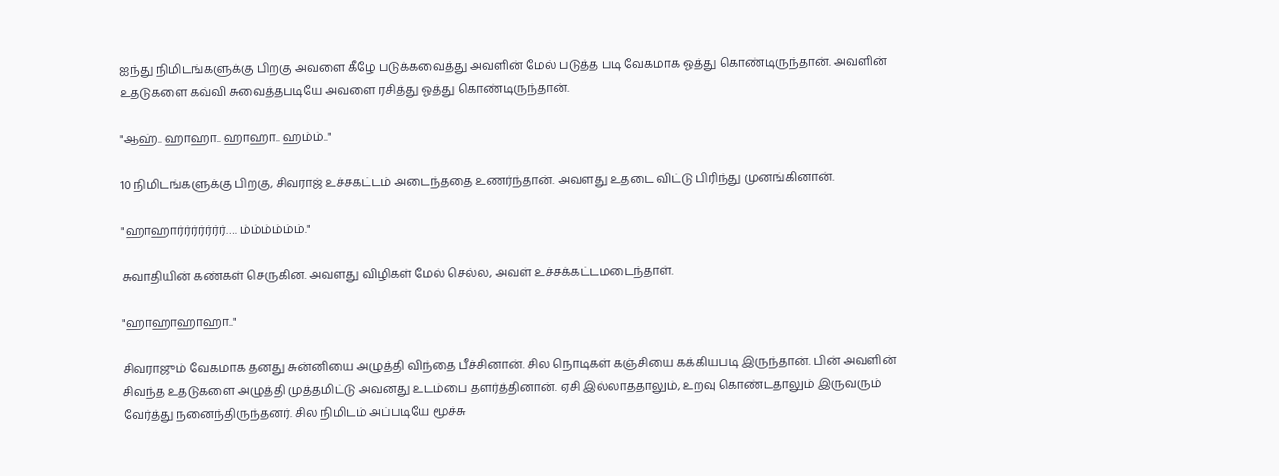ஐந்து நிமிடங்களுக்கு பிறகு அவளை கீழே படுக்கவைத்து அவளின் மேல் படுத்த படி வேகமாக ஓத்து கொண்டிருந்தான். அவளின் உதடுகளை கவ்வி சுவைத்தபடியே அவளை ரசித்து ஓத்து கொண்டிருந்தான்.

"ஆஹ்.. ஹாஹா.. ஹாஹா.. ஹம்ம்.."

10 நிமிடங்களுக்கு பிறகு, சிவராஜ் உச்சகட்டம் அடைந்ததை உணர்ந்தான். அவளது உதடை விட்டு பிரிந்து முனங்கினான்.

"ஹாஹார்ர்ர்ர்ர்ர்ர்…. ம்ம்ம்ம்ம்ம்."

சுவாதியின் கண்கள் செருகின. அவளது விழிகள் மேல் செல்ல, அவள் உச்சக்கட்டமடைந்தாள்.

"ஹாஹாஹாஹா.."

சிவராஜும் வேகமாக தனது சுன்னியை அழுத்தி விந்தை பீச்சினான். சில நொடிகள் கஞ்சியை கக்கியபடி இருந்தான். பின் அவளின் சிவந்த உதடுகளை அழுத்தி முத்தமிட்டு அவனது உடம்பை தளர்த்தினான். ஏசி இல்லாததாலும், உறவு கொண்டதாலும் இருவரும் வேர்த்து நனைந்திருந்தனர். சில நிமிடம் அப்படியே மூச்சு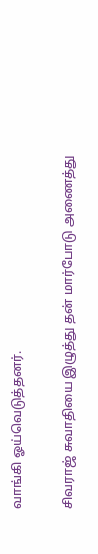வாங்கி ஓய்வெடுத்தனர்.

சிவராஜ் சுவாதியை இழுத்து தன் மார்போடு அணைத்து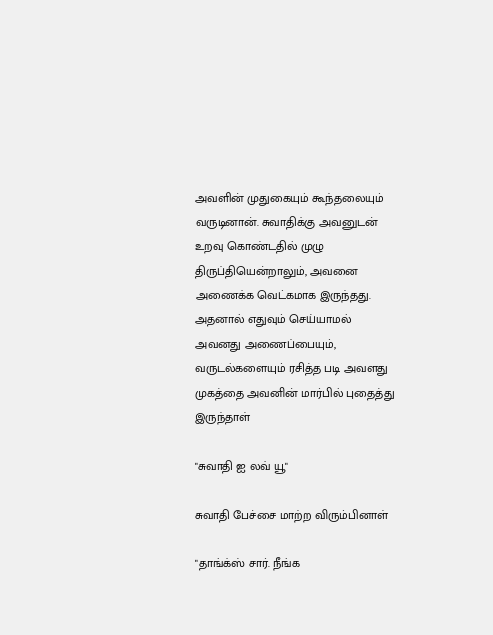அவளின் முதுகையும் கூந்தலையும் வருடினான். சுவாதிக்கு அவனுடன் உறவு கொண்டதில் முழு திருப்தியென்றாலும், அவனை அணைக்க வெட்கமாக இருந்தது.
அதனால் எதுவும் செய்யாமல் அவனது அணைப்பையும், வருடல்களையும் ரசித்த படி அவளது முகத்தை அவனின் மார்பில் புதைத்து இருந்தாள்

"சுவாதி ஐ லவ் யூ"

சுவாதி பேச்சை மாற்ற விரும்பினாள்

"தாங்க்ஸ் சார். நீங்க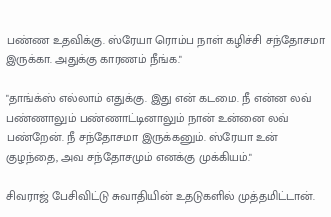பண்ண உதவிக்கு. ஸ்ரேயா ரொம்ப நாள் கழிச்சி சந்தோசமா இருக்கா. அதுக்கு காரணம் நீங்க."

"தாங்க்ஸ் எல்லாம் எதுக்கு. இது என் கடமை. நீ என்ன லவ் பண்ணாலும் பண்ணாட்டினாலும் நான் உன்னை லவ் பண்றேன். நீ சந்தோசமா இருக்கனும். ஸ்ரேயா உன் குழந்தை, அவ சந்தோசமும் எனக்கு முக்கியம்."

சிவராஜ் பேசிவிட்டு சுவாதியின் உதடுகளில் முத்தமிட்டான்.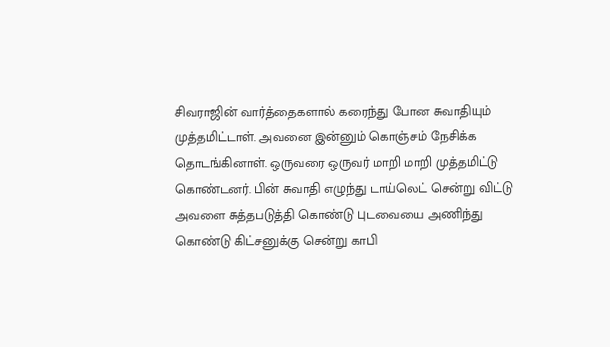சிவராஜின் வார்த்தைகளால் கரைந்து போன சுவாதியும் முத்தமிட்டாள். அவனை இன்னும் கொஞ்சம் நேசிக்க தொடங்கினாள். ஒருவரை ஒருவர் மாறி மாறி முத்தமிட்டு கொண்டனர். பின் சுவாதி எழுந்து டாய்லெட் சென்று விட்டு அவளை சுத்தபடுத்தி கொண்டு புடவையை அணிந்து கொண்டு கிட்சனுக்கு சென்று காபி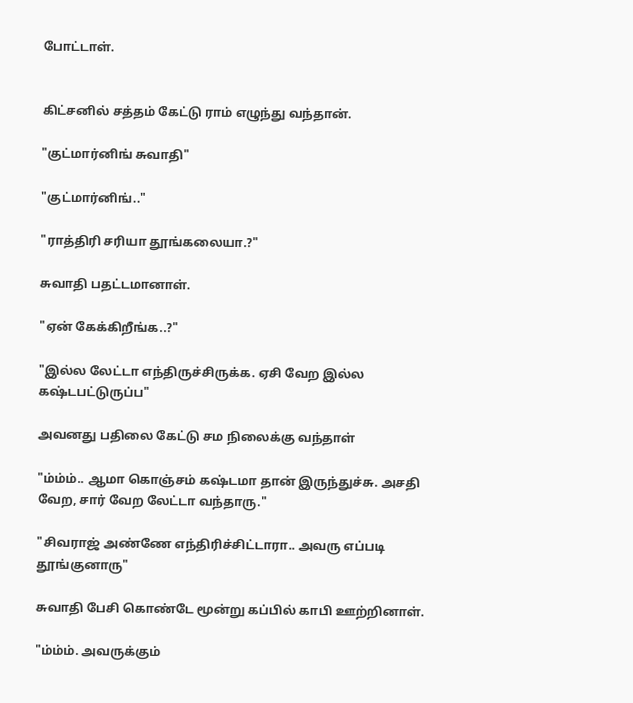போட்டாள்.


கிட்சனில் சத்தம் கேட்டு ராம் எழுந்து வந்தான்.

"குட்மார்னிங் சுவாதி"

"குட்மார்னிங்.."

"ராத்திரி சரியா தூங்கலையா.?"

சுவாதி பதட்டமானாள்.

"ஏன் கேக்கிறீங்க..?"

"இல்ல லேட்டா எந்திருச்சிருக்க. ஏசி வேற இல்ல கஷ்டபட்டுருப்ப"

அவனது பதிலை கேட்டு சம நிலைக்கு வந்தாள்

"ம்ம்ம்.. ஆமா கொஞ்சம் கஷ்டமா தான் இருந்துச்சு. அசதி வேற, சார் வேற லேட்டா வந்தாரு."

"சிவராஜ் அண்ணே எந்திரிச்சிட்டாரா.. அவரு எப்படி தூங்குனாரு"

சுவாதி பேசி கொண்டே மூன்று கப்பில் காபி ஊற்றினாள்.

"ம்ம்ம். அவருக்கும்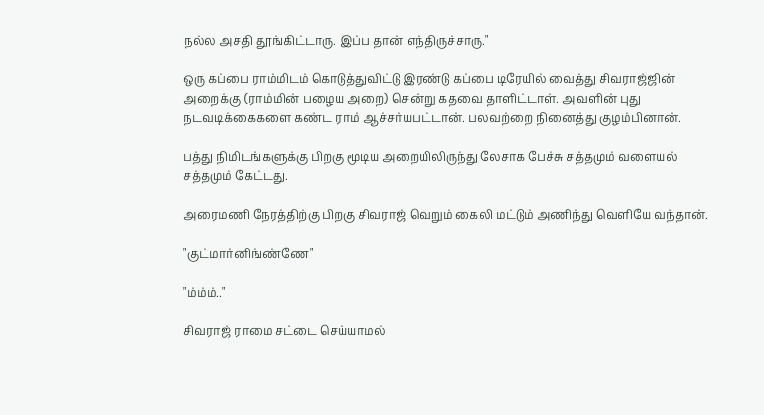நல்ல அசதி தூங்கிட்டாரு. இப்ப தான் எந்திருச்சாரு."

ஒரு கப்பை ராம்மிடம் கொடுத்துவிட்டு இரண்டு கப்பை டிரேயில் வைத்து சிவராஜ்ஜின் அறைக்கு (ராம்மின் பழைய அறை) சென்று கதவை தாளிட்டாள். அவளின் புது நடவடிக்கைகளை கண்ட ராம் ஆச்சர்யபட்டான். பலவற்றை நினைத்து குழம்பினான்.

பத்து நிமிடங்களுக்கு பிறகு மூடிய அறையிலிருந்து லேசாக பேச்சு சத்தமும் வளையல் சத்தமும் கேட்டது.

அரைமணி நேரத்திற்கு பிறகு சிவராஜ் வெறும் கைலி மட்டும் அணிந்து வெளியே வந்தான்.

"குட்மார்னிங்ண்ணே"

"ம்ம்ம்.."

சிவராஜ் ராமை சட்டை செய்யாமல்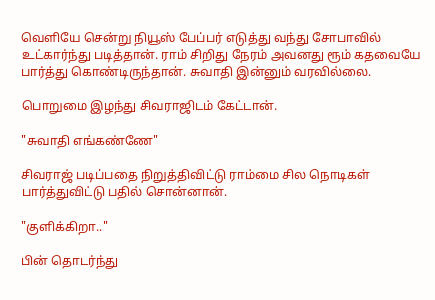வெளியே சென்று நியூஸ் பேப்பர் எடுத்து வந்து சோபாவில் உட்கார்ந்து படித்தான். ராம் சிறிது நேரம் அவனது ரூம் கதவையே பார்த்து கொண்டிருந்தான். சுவாதி இன்னும் வரவில்லை.

பொறுமை இழந்து சிவராஜிடம் கேட்டான்.

"சுவாதி எங்கண்ணே"

சிவராஜ் படிப்பதை நிறுத்திவிட்டு ராம்மை சில நொடிகள் பார்த்துவிட்டு பதில் சொன்னான்.

"குளிக்கிறா.."

பின் தொடர்ந்து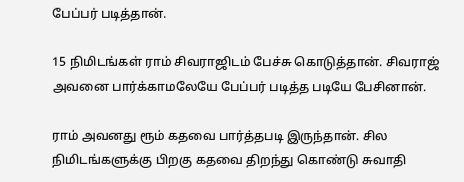பேப்பர் படித்தான்.

15 நிமிடங்கள் ராம் சிவராஜிடம் பேச்சு கொடுத்தான். சிவராஜ் அவனை பார்க்காமலேயே பேப்பர் படித்த படியே பேசினான்.

ராம் அவனது ரூம் கதவை பார்த்தபடி இருந்தான். சில நிமிடங்களுக்கு பிறகு கதவை திறந்து கொண்டு சுவாதி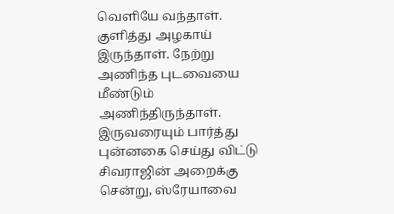வெளியே வந்தாள். குளித்து அழகாய் இருந்தாள். நேற்று அணிந்த புடவையை மீண்டும் அணிந்திருந்தாள். இருவரையும் பார்த்து புன்னகை செய்து விட்டு சிவராஜின் அறைக்கு சென்று, ஸ்ரேயாவை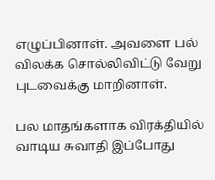எழுப்பினாள். அவளை பல் விலக்க சொல்லிவிட்டு வேறு புடவைக்கு மாறினாள்.

பல மாதங்களாக விரக்தியில் வாடிய சுவாதி இப்போது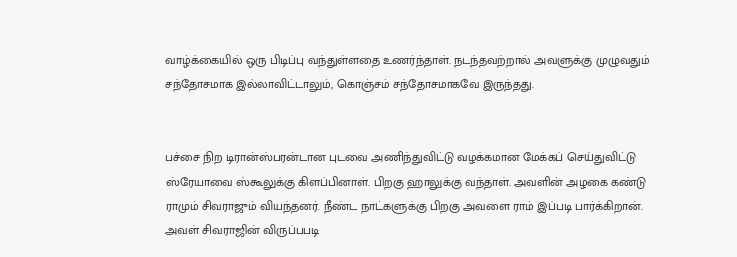வாழ்க்கையில் ஒரு பிடிப்பு வந்துள்ளதை உணர்ந்தாள். நடந்தவற்றால் அவளுக்கு முழுவதும் சந்தோசமாக இல்லாவிட்டாலும், கொஞ்சம் சந்தோசமாகவே இருந்தது.


பச்சை நிற டிரான்ஸ்பரன்டான புடவை அணிந்துவிட்டு வழக்கமான மேக்கப் செய்துவிட்டு ஸ்ரேயாவை ஸ்கூலுக்கு கிளப்பினாள். பிறகு ஹாலுக்கு வந்தாள். அவளின் அழகை கண்டு ராமும் சிவராஜும் வியந்தனர். நீண்ட நாட்களுக்கு பிறகு அவளை ராம் இப்படி பார்க்கிறான். அவள் சிவராஜின் விருப்பபடி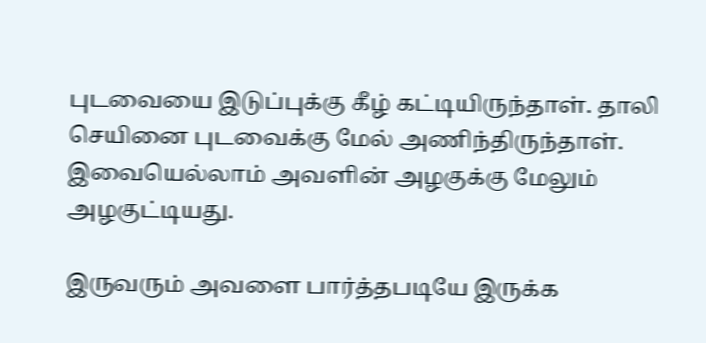புடவையை இடுப்புக்கு கீழ் கட்டியிருந்தாள். தாலி செயினை புடவைக்கு மேல் அணிந்திருந்தாள். இவையெல்லாம் அவளின் அழகுக்கு மேலும் அழகுட்டியது.

இருவரும் அவளை பார்த்தபடியே இருக்க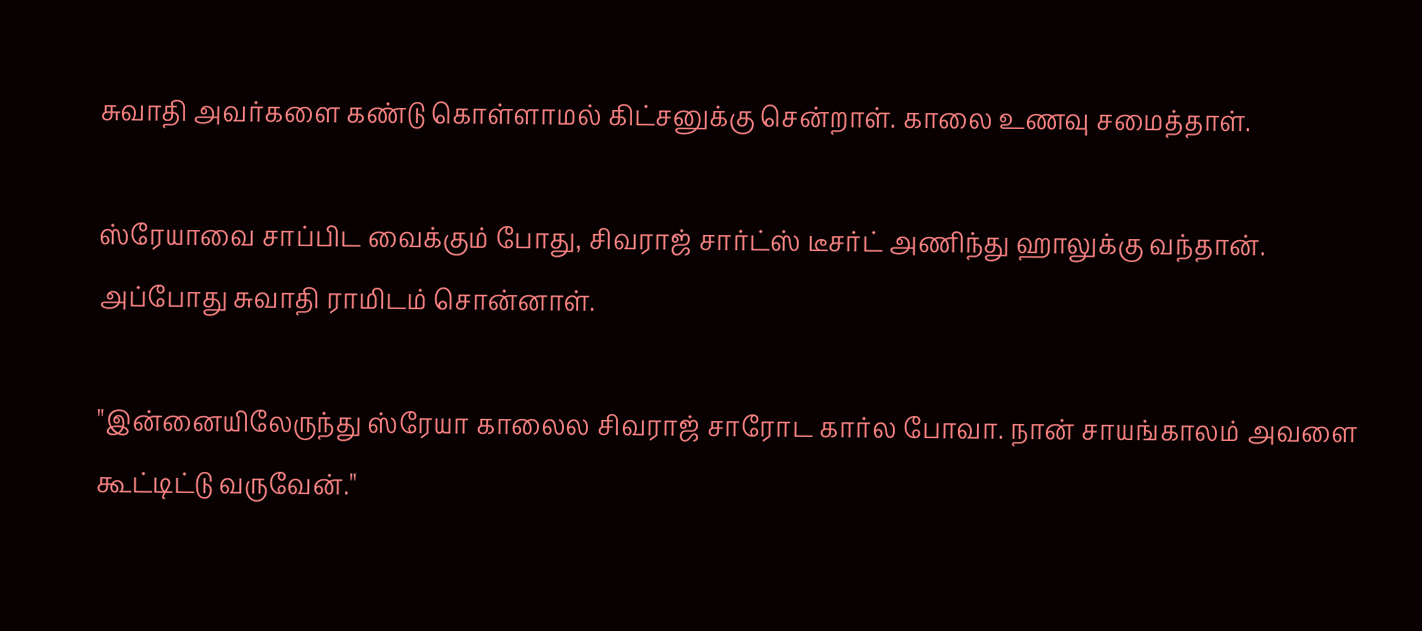சுவாதி அவர்களை கண்டு கொள்ளாமல் கிட்சனுக்கு சென்றாள். காலை உணவு சமைத்தாள்.

ஸ்ரேயாவை சாப்பிட வைக்கும் போது, சிவராஜ் சார்ட்ஸ் டீசர்ட் அணிந்து ஹாலுக்கு வந்தான். அப்போது சுவாதி ராமிடம் சொன்னாள்.

"இன்னையிலேருந்து ஸ்ரேயா காலைல சிவராஜ் சாரோட கார்ல போவா. நான் சாயங்காலம் அவளை கூட்டிட்டு வருவேன்."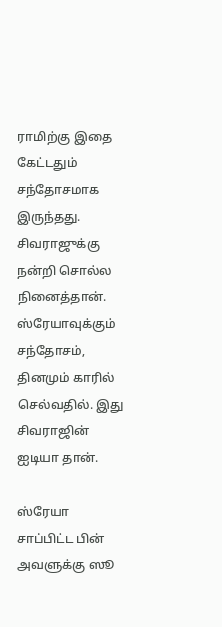ராமிற்கு இதை கேட்டதும் சந்தோசமாக இருந்தது. சிவராஜுக்கு நன்றி சொல்ல நினைத்தான். ஸ்ரேயாவுக்கும் சந்தோசம், தினமும் காரில் செல்வதில். இது சிவராஜின் ஐடியா தான்.

ஸ்ரேயா சாப்பிட்ட பின் அவளுக்கு ஸூ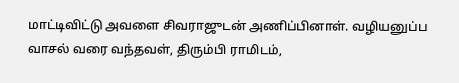மாட்டிவிட்டு அவளை சிவராஜுடன் அணிப்பினாள். வழியனுப்ப வாசல் வரை வந்தவள், திரும்பி ராமிடம்,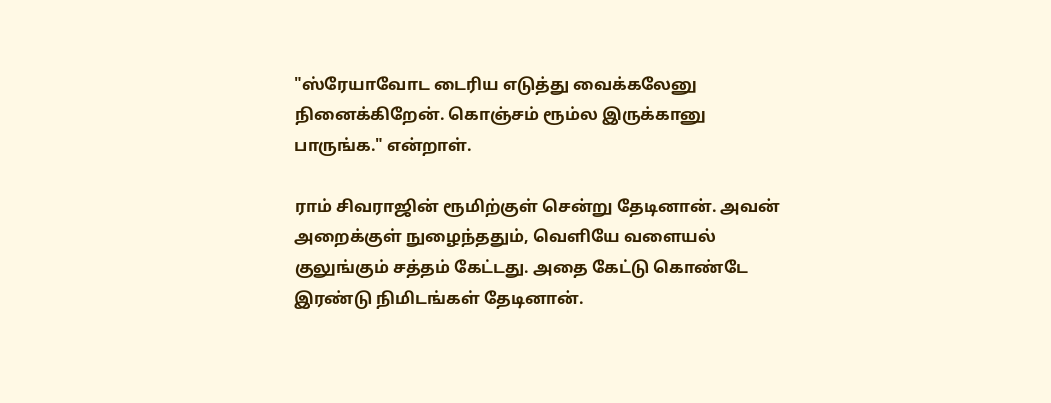"ஸ்ரேயாவோட டைரிய எடுத்து வைக்கலேனு நினைக்கிறேன். கொஞ்சம் ரூம்ல இருக்கானு பாருங்க." என்றாள்.

ராம் சிவராஜின் ரூமிற்குள் சென்று தேடினான். அவன் அறைக்குள் நுழைந்ததும், வெளியே வளையல் குலுங்கும் சத்தம் கேட்டது. அதை கேட்டு கொண்டே இரண்டு நிமிடங்கள் தேடினான்.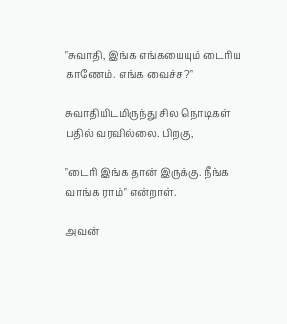"சுவாதி, இங்க எங்கயையும் டைரிய காணேம். எங்க வைச்ச?"

சுவாதியிடமிருந்து சில நொடிகள் பதில் வரவில்லை. பிறகு,

"டைரி இங்க தான் இருக்கு. நீங்க வாங்க ராம்" என்றாள்.

அவன்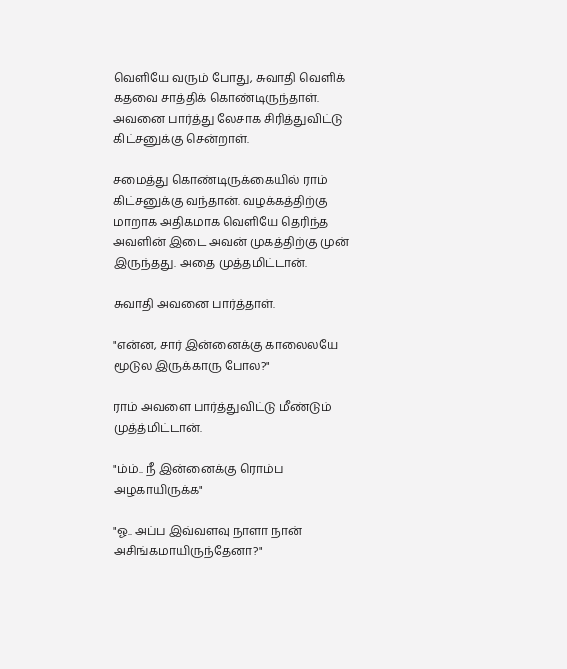வெளியே வரும் போது, சுவாதி வெளிக் கதவை சாத்திக் கொண்டிருந்தாள். அவனை பார்த்து லேசாக சிரித்துவிட்டு கிட்சனுக்கு சென்றாள்.

சமைத்து கொண்டிருக்கையில் ராம் கிட்சனுக்கு வந்தான். வழக்கத்திற்கு மாறாக அதிகமாக வெளியே தெரிந்த அவளின் இடை அவன் முகத்திற்கு முன் இருந்தது. அதை முத்தமிட்டான்.

சுவாதி அவனை பார்த்தாள்.

"என்ன, சார் இன்னைக்கு காலைலயே மூடுல இருக்காரு போல?"

ராம் அவளை பார்த்துவிட்டு மீண்டும் முத்த்மிட்டான்.

"ம்ம்.. நீ இன்னைக்கு ரொம்ப அழகாயிருக்க"

"ஓ.. அப்ப இவ்வளவு நாளா நான் அசிங்கமாயிருந்தேனா?"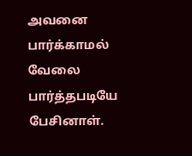அவனை பார்க்காமல் வேலை பார்த்தபடியே பேசினாள்.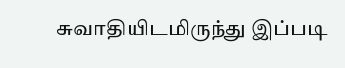சுவாதியிடமிருந்து இப்படி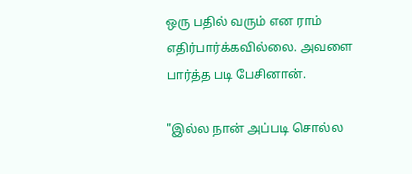ஒரு பதில் வரும் என ராம் எதிர்பார்க்கவில்லை. அவளை பார்த்த படி பேசினான்.

"இல்ல நான் அப்படி சொல்ல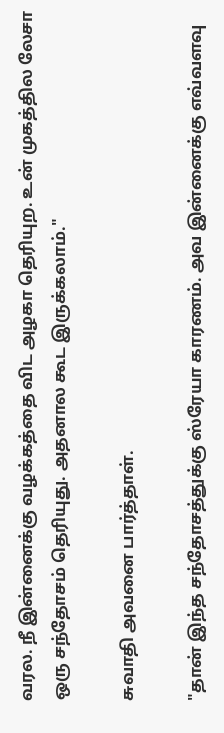வரல. நீ இன்னைக்கு வழக்கத்தை விட அழகா தெரியுற. உன் முகத்தில லேசா ஒரு சந்தோசம் தெரியுது. அதனால கூட இருக்கலாம்."

சுவாதி அவனை பார்த்தாள்.

"தான் இந்த சந்தோசத்துக்கு ஸ்ரேயா காரணம். அவ இன்னைக்கு எவ்வளவு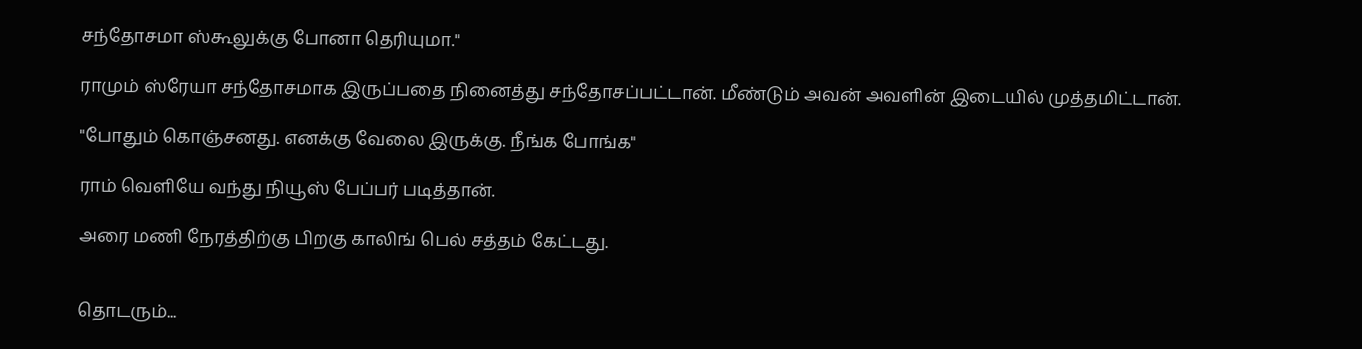சந்தோசமா ஸ்கூலுக்கு போனா தெரியுமா."

ராமும் ஸ்ரேயா சந்தோசமாக இருப்பதை நினைத்து சந்தோசப்பட்டான். மீண்டும் அவன் அவளின் இடையில் முத்தமிட்டான்.

"போதும் கொஞ்சனது. எனக்கு வேலை இருக்கு. நீங்க போங்க"

ராம் வெளியே வந்து நியூஸ் பேப்பர் படித்தான்.

அரை மணி நேரத்திற்கு பிறகு காலிங் பெல் சத்தம் கேட்டது.


தொடரும்...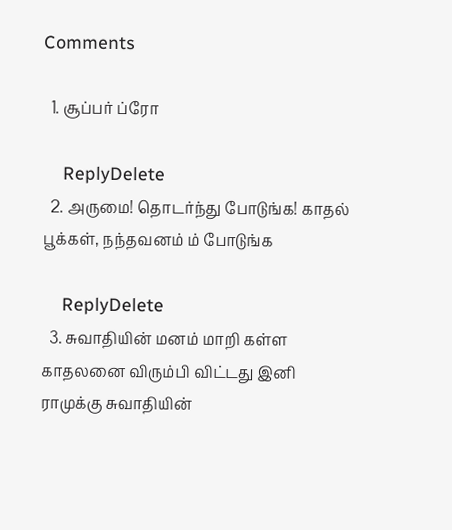Comments

  1. சூப்பர் ப்ரோ

    ReplyDelete
  2. அருமை! தொடர்ந்து போடுங்க! காதல் பூக்கள், நந்தவனம் ம் போடுங்க

    ReplyDelete
  3. சுவாதியின் மனம் மாறி கள்ள காதலனை விரும்பி விட்டது இனி ராமுக்கு சுவாதியின்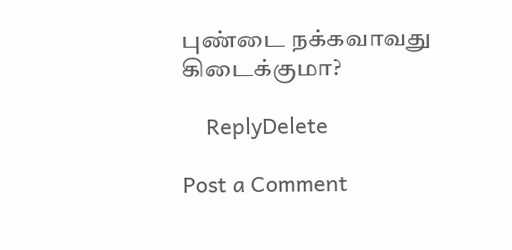புண்டை நக்கவாவது கிடைக்குமா?

    ReplyDelete

Post a Comment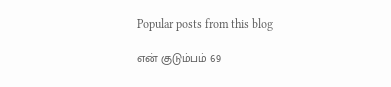Popular posts from this blog

என் குடும்பம் 69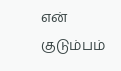என் குடும்பம்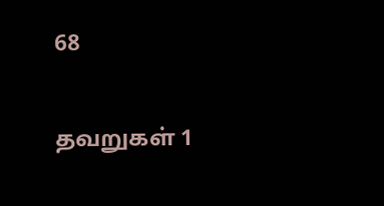68

தவறுகள் 1